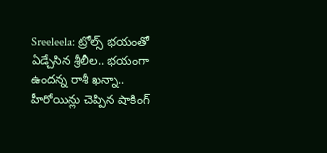Sreeleela: ట్రోల్స్ భయంతో ఏడ్చేసిన శ్రీలీల.. భయంగా ఉందన్న రాశీ ఖన్నా.. హీరోయిన్లు చెప్పిన షాకింగ్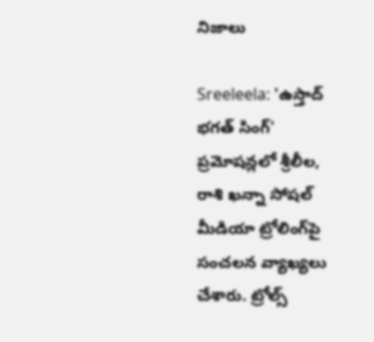నిజాలు

Sreeleela: 'ఉస్తాద్ భగత్ సింగ్' ప్రమోషన్లలో శ్రీలీల, రాశి ఖన్నా సోషల్ మీడియా ట్రోలింగ్‌పై సంచలన వ్యాఖ్యలు చేశారు. ట్రోల్స్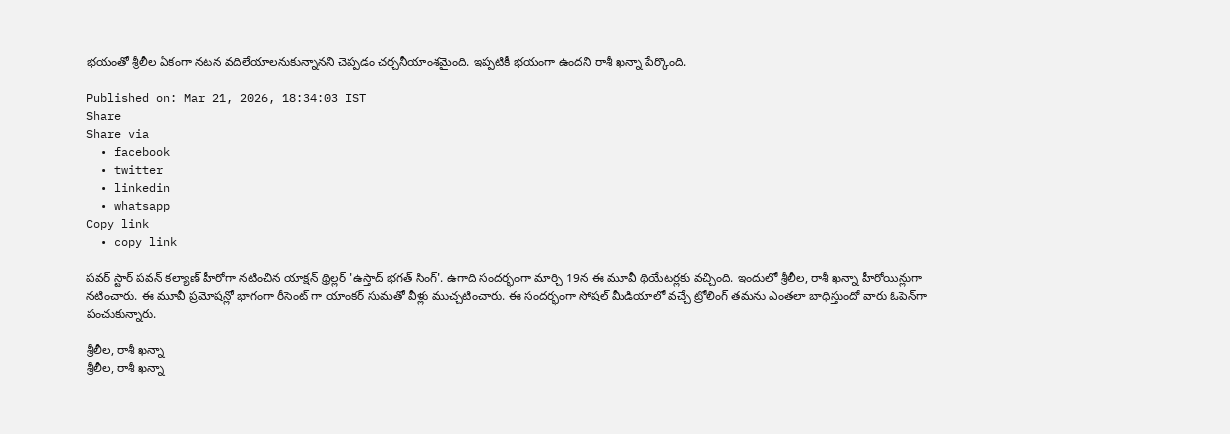భయంతో శ్రీలీల ఏకంగా నటన వదిలేయాలనుకున్నానని చెప్పడం చర్చనీయాంశమైంది. ఇప్పటికీ భయంగా ఉందని రాశీ ఖన్నా పేర్కొంది.

Published on: Mar 21, 2026, 18:34:03 IST
Share
Share via
  • facebook
  • twitter
  • linkedin
  • whatsapp
Copy link
  • copy link

పవర్ స్టార్ పవన్ కల్యాణ్ హీరోగా నటించిన యాక్షన్ థ్రిల్లర్ 'ఉస్తాద్ భగత్ సింగ్'. ఉగాది సందర్భంగా మార్చి 19న ఈ మూవీ థియేటర్లకు వచ్చింది. ఇందులో శ్రీలీల, రాశీ ఖన్నా హీరోయిన్లుగా నటించారు. ఈ మూవీ ప్రమోషన్లో భాగంగా రీసెంట్ గా యాంకర్ సుమతో వీళ్లు ముచ్చటించారు. ఈ సందర్భంగా సోషల్ మీడియాలో వచ్చే ట్రోలింగ్ తమను ఎంతలా బాధిస్తుందో వారు ఓపెన్‌గా పంచుకున్నారు.

శ్రీలీల, రాశీ ఖన్నా
శ్రీలీల, రాశీ ఖన్నా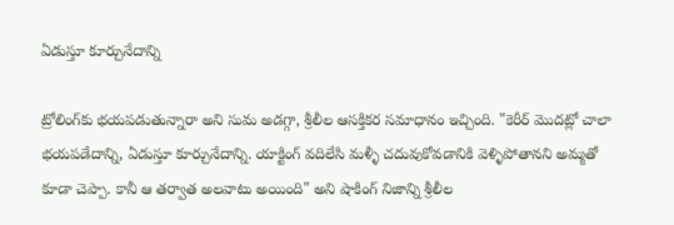ఏడుస్తూ కూర్చునేదాన్ని

ట్రోలింగ్‌కు భయపడుతున్నారా అని సుమ అడగ్గా, శ్రీలీల ఆసక్తికర సమాధానం ఇచ్చింది. "కెరీర్ మొదట్లో చాలా భయపడేదాన్ని, ఏడుస్తూ కూర్చునేదాన్ని. యాక్టింగ్ వదిలేసి మళ్ళీ చదువుకోవడానికి వెళ్ళిపోతానని అమ్మతో కూడా చెప్పా. కానీ ఆ తర్వాత అలవాటు అయింది" అని షాకింగ్ నిజాన్ని శ్రీలీల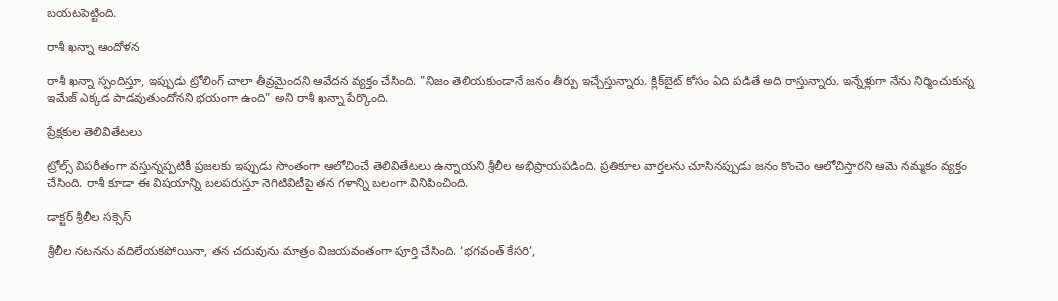బయటపెట్టింది.

రాశీ ఖన్నా ఆందోళన

రాశీ ఖన్నా స్పందిస్తూ, ఇప్పుడు ట్రోలింగ్ చాలా తీవ్రమైందని ఆవేదన వ్యక్తం చేసింది. "నిజం తెలియకుండానే జనం తీర్పు ఇచ్చేస్తున్నారు. క్లిక్‌బైట్ కోసం ఏది పడితే అది రాస్తున్నారు. ఇన్నేళ్లుగా నేను నిర్మించుకున్న ఇమేజ్ ఎక్కడ పాడవుతుందోనని భయంగా ఉంది" అని రాశీ ఖన్నా పేర్కొంది.

ప్రేక్షకుల తెలివితేటలు

ట్రోల్స్ విపరీతంగా వస్తున్నప్పటికీ ప్రజలకు ఇప్పుడు సొంతంగా ఆలోచించే తెలివితేటలు ఉన్నాయని శ్రీలీల అభిప్రాయపడింది. ప్రతికూల వార్తలను చూసినప్పుడు జనం కొంచెం ఆలోచిస్తారని ఆమె నమ్మకం వ్యక్తం చేసింది. రాశీ కూడా ఈ విషయాన్ని బలపరుస్తూ నెగిటివిటీపై తన గళాన్ని బలంగా వినిపించింది.

డాక్టర్ శ్రీలీల సక్సెస్

శ్రీలీల నటనను వదిలేయకపోయినా, తన చదువును మాత్రం విజయవంతంగా పూర్తి చేసింది. ‘భగవంత్ కేసరి’,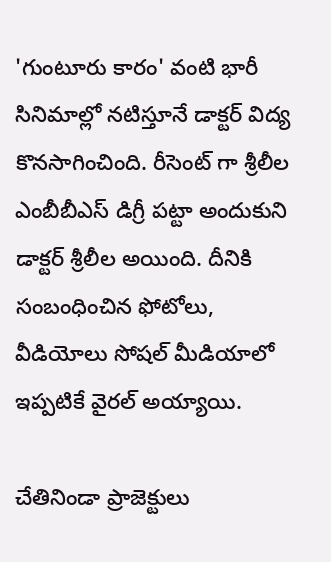'గుంటూరు కారం' వంటి భారీ సినిమాల్లో నటిస్తూనే డాక్టర్ విద్య కొనసాగించింది. రీసెంట్ గా శ్రీలీల ఎంబీబీఎస్ డిగ్రీ పట్టా అందుకుని డాక్టర్ శ్రీలీల అయింది. దీనికి సంబంధించిన ఫోటోలు, వీడియోలు సోషల్ మీడియాలో ఇప్పటికే వైరల్ అయ్యాయి.

చేతినిండా ప్రాజెక్టులు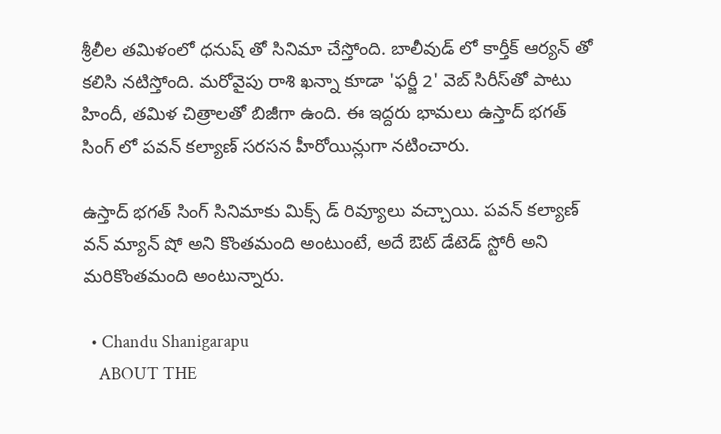శ్రీలీల తమిళంలో ధనుష్ తో సినిమా చేస్తోంది. బాలీవుడ్ లో కార్తీక్ ఆర్యన్ తో కలిసి నటిస్తోంది. మరోవైపు రాశి ఖన్నా కూడా 'ఫర్జీ 2' వెబ్ సిరీస్‌తో పాటు హిందీ, తమిళ చిత్రాలతో బిజీగా ఉంది. ఈ ఇద్దరు భామలు ఉస్తాద్ భగత్ సింగ్ లో పవన్ కల్యాణ్ సరసన హీరోయిన్లుగా నటించారు.

ఉస్తాద్ భగత్ సింగ్ సినిమాకు మిక్స్ డ్ రివ్యూలు వచ్చాయి. పవన్ కల్యాణ్ వన్ మ్యాన్ షో అని కొంతమంది అంటుంటే, అదే ఔట్ డేటెడ్ స్టోరీ అని మరికొంతమంది అంటున్నారు.

  • Chandu Shanigarapu
    ABOUT THE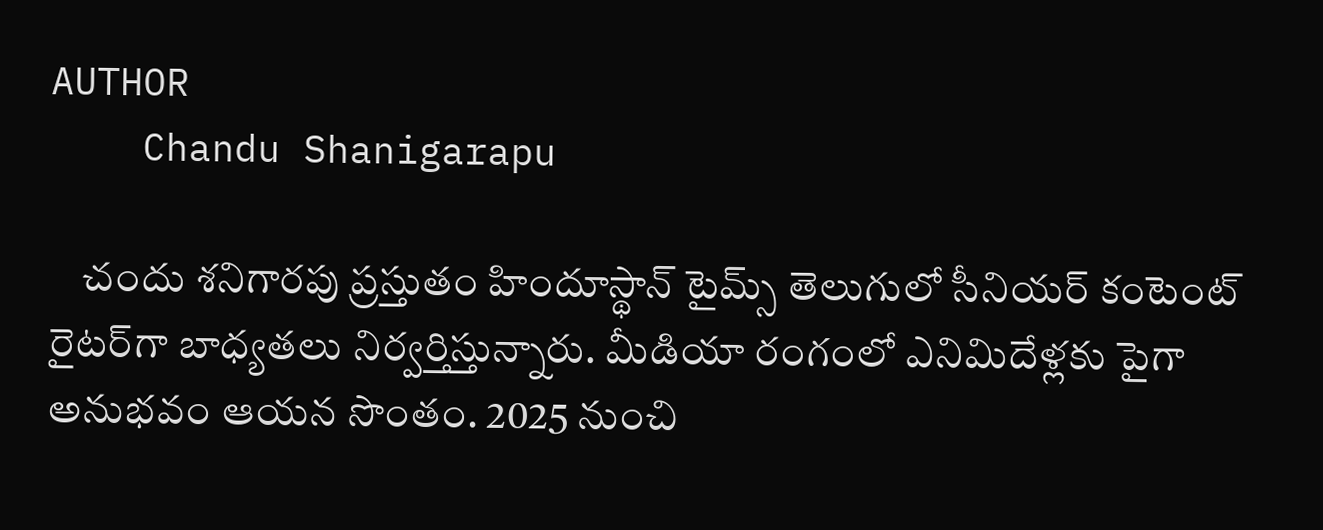AUTHOR
    Chandu Shanigarapu

    చందు శనిగారపు ప్రస్తుతం హిందూస్థాన్ టైమ్స్ తెలుగులో సీనియర్ కంటెంట్ రైట‌ర్‌గా బాధ్యతలు నిర్వర్తిస్తున్నారు. మీడియా రంగంలో ఎనిమిదేళ్లకు పైగా అనుభవం ఆయన సొంతం. 2025 నుంచి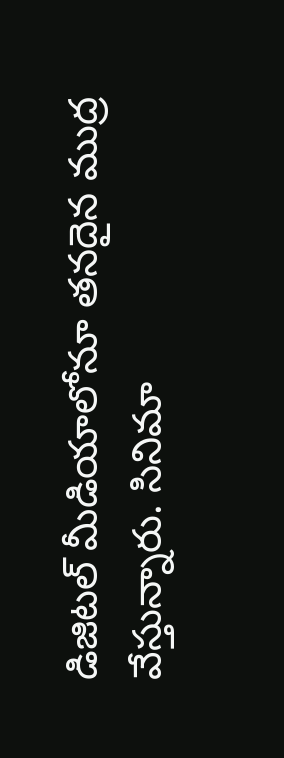డిజిటల్ మీడియాలోనూ తనదైన ముద్ర వేస్తున్నారు. సినిమా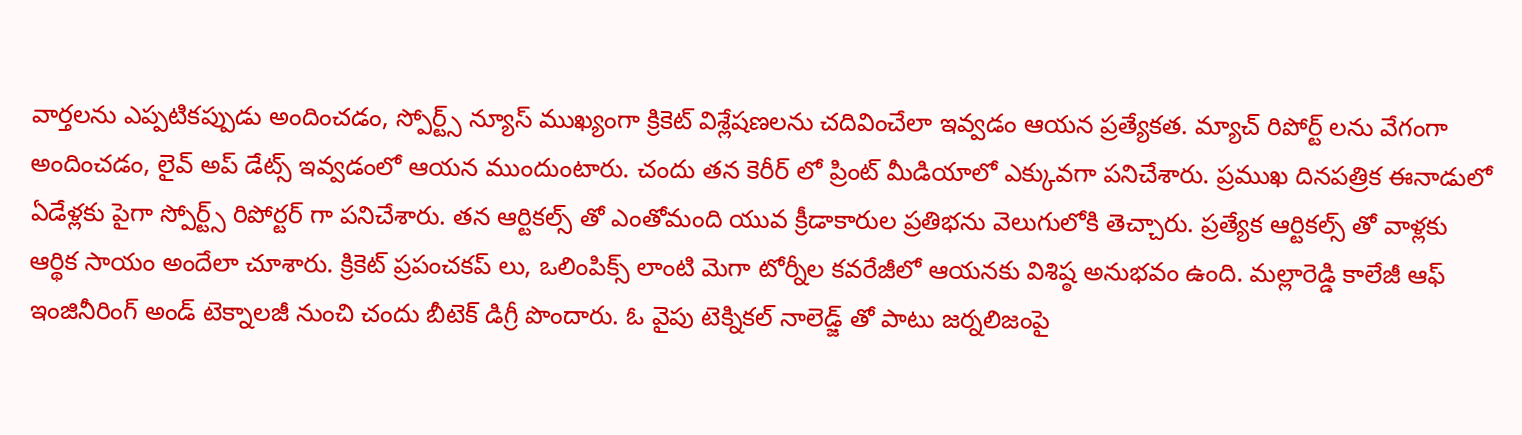వార్తలను ఎప్పటికప్పుడు అందించడం, స్పోర్ట్స్ న్యూస్ ముఖ్యంగా క్రికెట్ విశ్లేషణలను చదివించేలా ఇవ్వడం ఆయన ప్రత్యేకత. మ్యాచ్ రిపోర్ట్ లను వేగంగా అందించడం, లైవ్ అప్ డేట్స్ ఇవ్వడంలో ఆయన ముందుంటారు. చందు తన కెరీర్ లో ప్రింట్ మీడియాలో ఎక్కువగా పనిచేశారు. ప్రముఖ దినపత్రిక ఈనాడులో ఏడేళ్లకు పైగా స్పోర్ట్స్ రిపోర్టర్ గా పనిచేశారు. తన ఆర్టికల్స్ తో ఎంతోమంది యువ క్రీడాకారుల ప్రతిభను వెలుగులోకి తెచ్చారు. ప్రత్యేక ఆర్టికల్స్ తో వాళ్లకు ఆర్థిక సాయం అందేలా చూశారు. క్రికెట్ ప్రపంచకప్ లు, ఒలింపిక్స్ లాంటి మెగా టోర్నీల కవరేజీలో ఆయనకు విశిష్ఠ అనుభవం ఉంది. మల్లారెడ్డి కాలేజీ ఆఫ్ ఇంజినీరింగ్ అండ్ టెక్నాలజీ నుంచి చందు బీటెక్ డిగ్రీ పొందారు. ఓ వైపు టెక్నికల్ నాలెడ్జ్ తో పాటు జర్నలిజంపై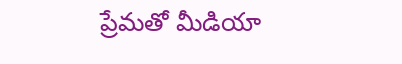ప్రేమతో మీడియా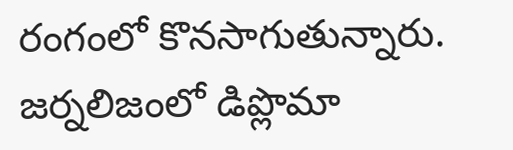రంగంలో కొనసాగుతున్నారు. జర్నలిజంలో డిప్లొమా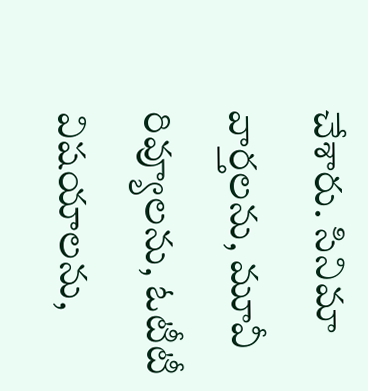చేశారు. సినిమా వార్తలను, మూవీ రివ్యూలను, ఓటీటీ విషయాలను,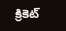క్రికెట్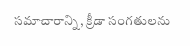సమాచారాన్ని, క్రీడా సంగతులను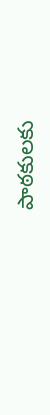పాఠకులకు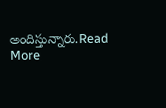అందిస్తున్నారు.Read More